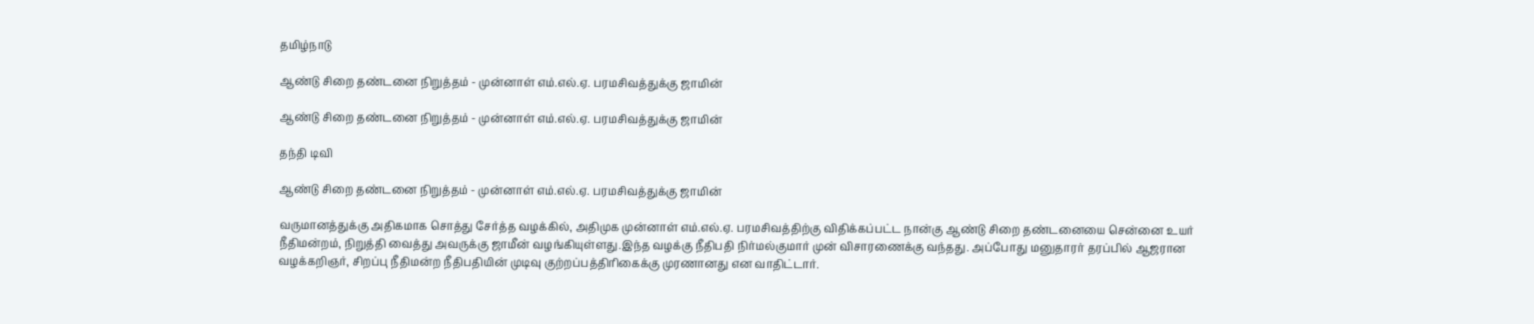தமிழ்நாடு

ஆண்டு சிறை தண்டனை நிறுத்தம் - முன்னாள் எம்.எல்.ஏ. பரமசிவத்துக்கு ஜாமின்

ஆண்டு சிறை தண்டனை நிறுத்தம் - முன்னாள் எம்.எல்.ஏ. பரமசிவத்துக்கு ஜாமின்

தந்தி டிவி

ஆண்டு சிறை தண்டனை நிறுத்தம் - முன்னாள் எம்.எல்.ஏ. பரமசிவத்துக்கு ஜாமின்

வருமானத்துக்கு அதிகமாக சொத்து சேர்த்த வழக்கில், அதிமுக முன்னாள் எம்.எல்.ஏ. பரமசிவத்திற்கு விதிக்கப்பட்ட நான்கு ஆண்டு சிறை தண்டனையை சென்னை உயர் நீதிமன்றம், நிறுத்தி வைத்து அவருக்கு ஜாமீன் வழங்கியுள்ளது.இந்த வழக்கு நீதிபதி நிர்மல்குமார் முன் விசாரணைக்கு வந்தது. அப்போது மனுதாரர் தரப்பில் ஆஜரான வழக்கறிஞர், சிறப்பு நீதிமன்ற நீதிபதியின் முடிவு குற்றப்பத்திரிகைக்கு முரணானது என வாதிட்டார்.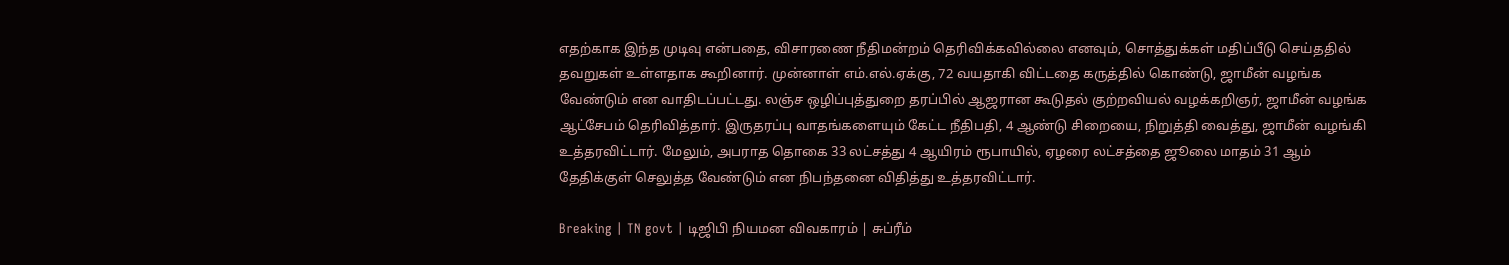எதற்காக இந்த முடிவு என்பதை, விசாரணை நீதிமன்றம் தெரிவிக்கவில்லை எனவும், சொத்துக்கள் மதிப்பீடு செய்ததில் தவறுகள் உள்ளதாக கூறினார். முன்னாள் எம்.எல்.ஏக்கு, 72 வயதாகி விட்டதை கருத்தில் கொண்டு, ஜாமீன் வழங்க வேண்டும் என வாதிடப்பட்டது. லஞ்ச ஒழிப்புத்துறை தரப்பில் ஆஜரான கூடுதல் குற்றவியல் வழக்கறிஞர், ஜாமீன் வழங்க ஆட்சேபம் தெரிவித்தார். இருதரப்பு வாதங்களையும் கேட்ட நீதிபதி, 4 ஆண்டு சிறையை, நிறுத்தி வைத்து, ஜாமீன் வழங்கி உத்தரவிட்டார். மேலும், அபராத தொகை 33 லட்சத்து 4 ஆயிரம் ரூபாயில், ஏழரை லட்சத்தை ஜூலை மாதம் 31 ஆம் தேதிக்குள் செலுத்த வேண்டும் என நிபந்தனை விதித்து உத்தரவிட்டார்.

Breaking | TN govt | டிஜிபி நியமன விவகாரம் | சுப்ரீம்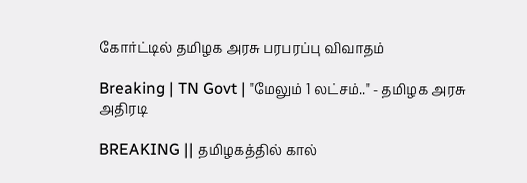கோர்ட்டில் தமிழக அரசு பரபரப்பு விவாதம்

Breaking | TN Govt | "மேலும் 1 லட்சம்.." - தமிழக அரசு அதிரடி

BREAKING || தமிழகத்தில் கால்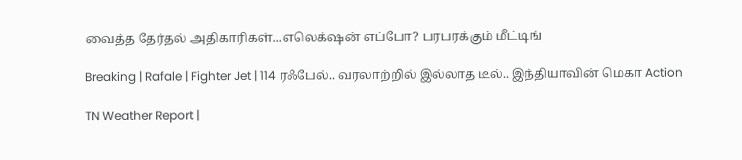வைத்த தேர்தல் அதிகாரிகள்...எலெக்‌ஷன் எப்போ? பரபரக்கும் மீட்டிங்

Breaking | Rafale | Fighter Jet | 114 ரஃபேல்.. வரலாற்றில் இல்லாத டீல்.. இந்தியாவின் மெகா Action

TN Weather Report |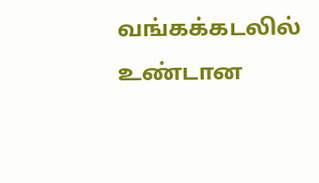வங்கக்கடலில் உண்டான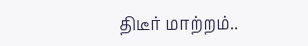திடீர் மாற்றம்..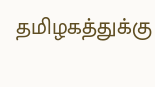தமிழகத்துக்கு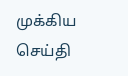முக்கிய செய்தி